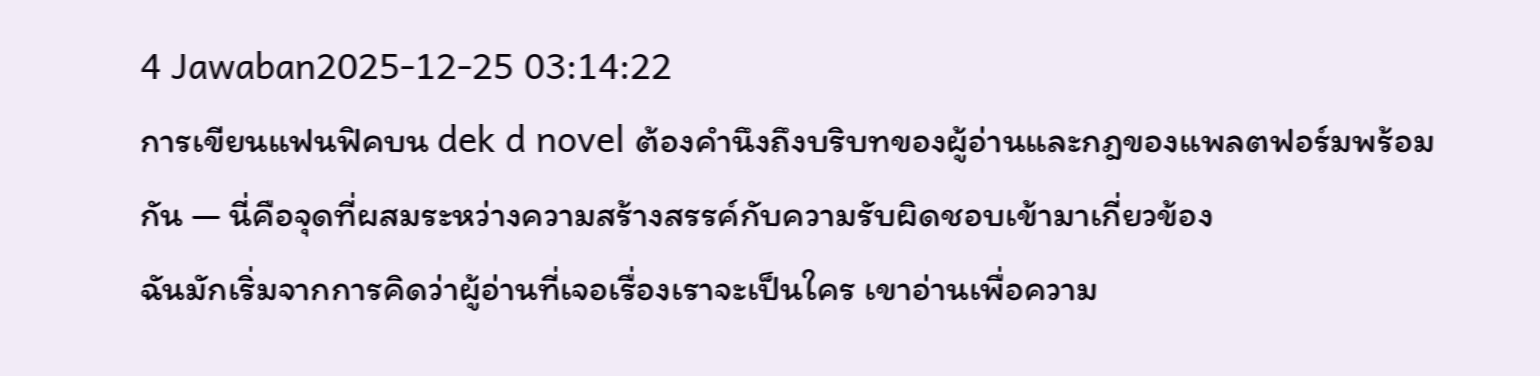4 Jawaban2025-12-25 03:14:22
การเขียนแฟนฟิคบน dek d novel ต้องคำนึงถึงบริบทของผู้อ่านและกฎของแพลตฟอร์มพร้อมกัน — นี่คือจุดที่ผสมระหว่างความสร้างสรรค์กับความรับผิดชอบเข้ามาเกี่ยวข้อง
ฉันมักเริ่มจากการคิดว่าผู้อ่านที่เจอเรื่องเราจะเป็นใคร เขาอ่านเพื่อความ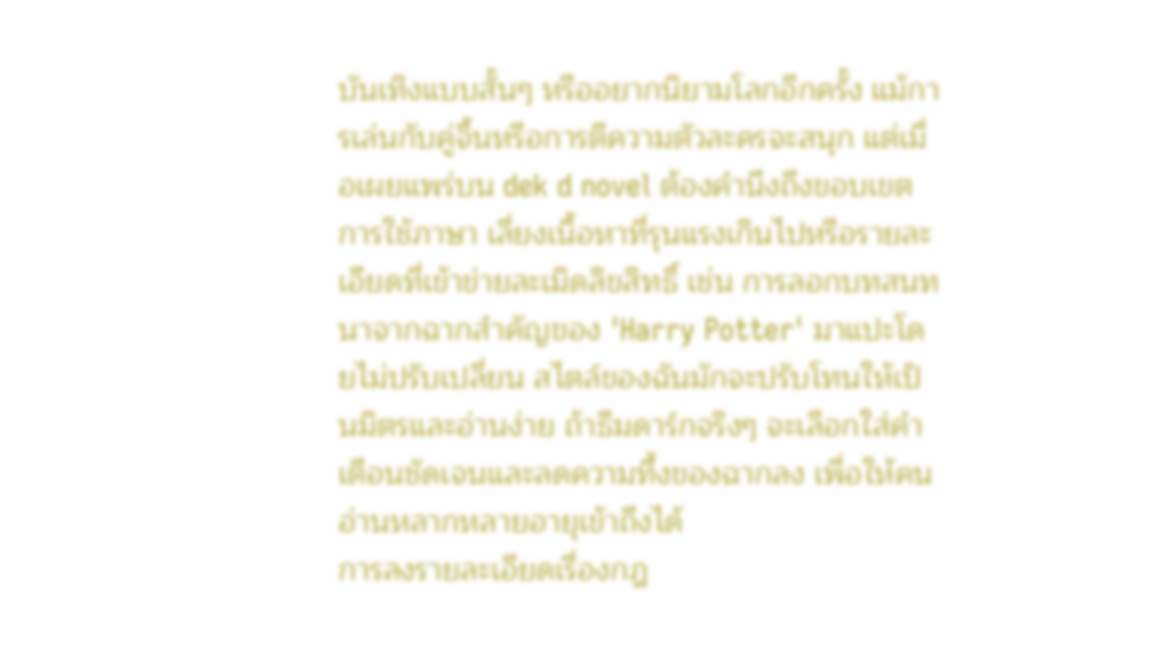บันเทิงแบบสั้นๆ หรืออยากนิยามโลกอีกครั้ง แม้การเล่นกับคู่จิ้นหรือการตีความตัวละครจะสนุก แต่เมื่อเผยแพร่บน dek d novel ต้องคำนึงถึงขอบเขตการใช้ภาษา เลี่ยงเนื้อหาที่รุนแรงเกินไปหรือรายละเอียดที่เข้าข่ายละเมิดลิขสิทธิ์ เช่น การลอกบทสนทนาจากฉากสำคัญของ 'Harry Potter' มาแปะโดยไม่ปรับเปลี่ยน สไตล์ของฉันมักจะปรับโทนให้เป็นมิตรและอ่านง่าย ถ้าธีมดาร์กจริงๆ จะเลือกใส่คำเตือนชัดเจนและลดความทึ้งของฉากลง เพื่อให้คนอ่านหลากหลายอายุเข้าถึงได้
การลงรายละเอียดเรื่องกฎ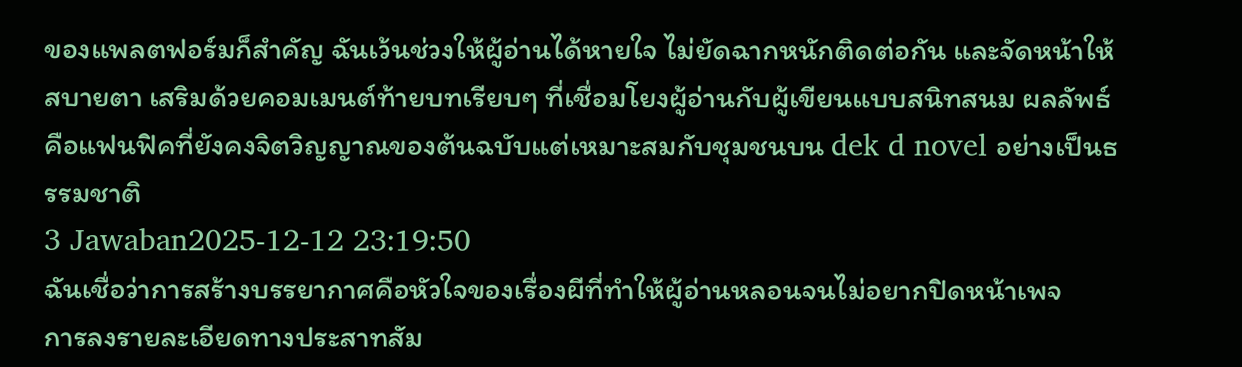ของแพลตฟอร์มก็สำคัญ ฉันเว้นช่วงให้ผู้อ่านได้หายใจ ไม่ยัดฉากหนักติดต่อกัน และจัดหน้าให้สบายตา เสริมด้วยคอมเมนต์ท้ายบทเรียบๆ ที่เชื่อมโยงผู้อ่านกับผู้เขียนแบบสนิทสนม ผลลัพธ์คือแฟนฟิคที่ยังคงจิตวิญญาณของต้นฉบับแต่เหมาะสมกับชุมชนบน dek d novel อย่างเป็นธรรมชาติ
3 Jawaban2025-12-12 23:19:50
ฉันเชื่อว่าการสร้างบรรยากาศคือหัวใจของเรื่องผีที่ทำให้ผู้อ่านหลอนจนไม่อยากปิดหน้าเพจ
การลงรายละเอียดทางประสาทสัม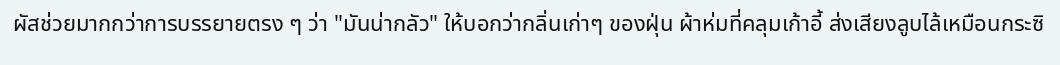ผัสช่วยมากกว่าการบรรยายตรง ๆ ว่า "มันน่ากลัว" ให้บอกว่ากลิ่นเก่าๆ ของฝุ่น ผ้าห่มที่คลุมเก้าอี้ ส่งเสียงลูบไล้เหมือนกระซิ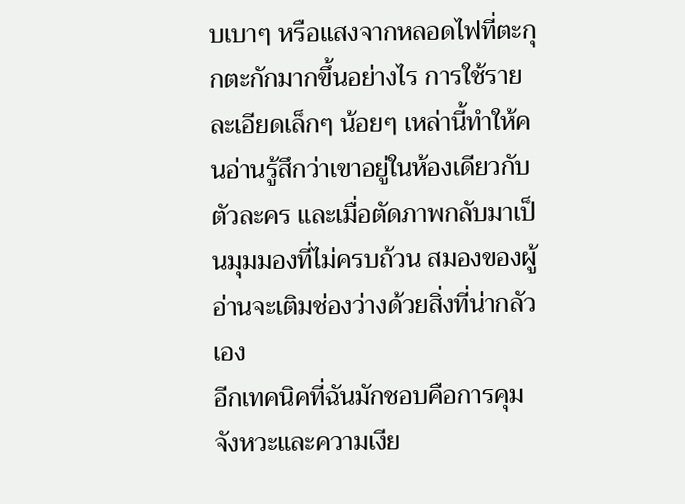บเบาๆ หรือแสงจากหลอดไฟที่ตะกุกตะกักมากขึ้นอย่างไร การใช้รายละเอียดเล็กๆ น้อยๆ เหล่านี้ทำให้คนอ่านรู้สึกว่าเขาอยู่ในห้องเดียวกับตัวละคร และเมื่อตัดภาพกลับมาเป็นมุมมองที่ไม่ครบถ้วน สมองของผู้อ่านจะเติมช่องว่างด้วยสิ่งที่น่ากลัวเอง
อีกเทคนิคที่ฉันมักชอบคือการคุมจังหวะและความเงีย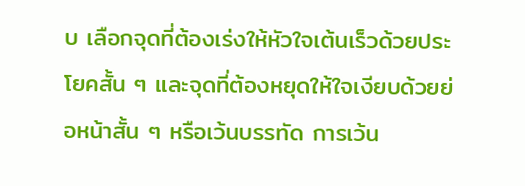บ เลือกจุดที่ต้องเร่งให้หัวใจเต้นเร็วด้วยประโยคสั้น ๆ และจุดที่ต้องหยุดให้ใจเงียบด้วยย่อหน้าสั้น ๆ หรือเว้นบรรทัด การเว้น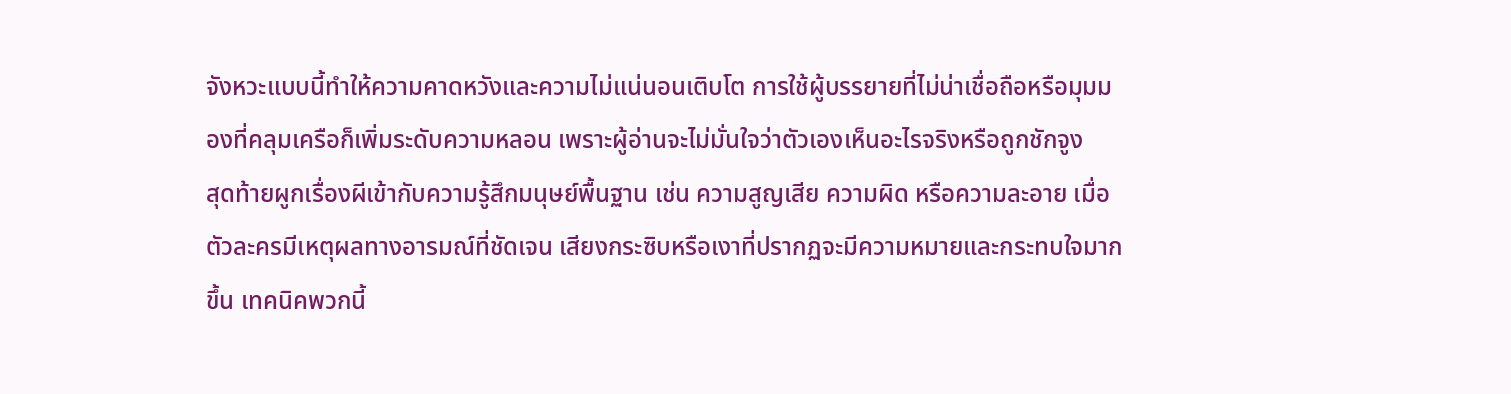จังหวะแบบนี้ทำให้ความคาดหวังและความไม่แน่นอนเติบโต การใช้ผู้บรรยายที่ไม่น่าเชื่อถือหรือมุมมองที่คลุมเครือก็เพิ่มระดับความหลอน เพราะผู้อ่านจะไม่มั่นใจว่าตัวเองเห็นอะไรจริงหรือถูกชักจูง
สุดท้ายผูกเรื่องผีเข้ากับความรู้สึกมนุษย์พื้นฐาน เช่น ความสูญเสีย ความผิด หรือความละอาย เมื่อตัวละครมีเหตุผลทางอารมณ์ที่ชัดเจน เสียงกระซิบหรือเงาที่ปรากฏจะมีความหมายและกระทบใจมากขึ้น เทคนิคพวกนี้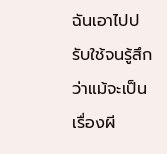ฉันเอาไปปรับใช้จนรู้สึกว่าแม้จะเป็นเรื่องผี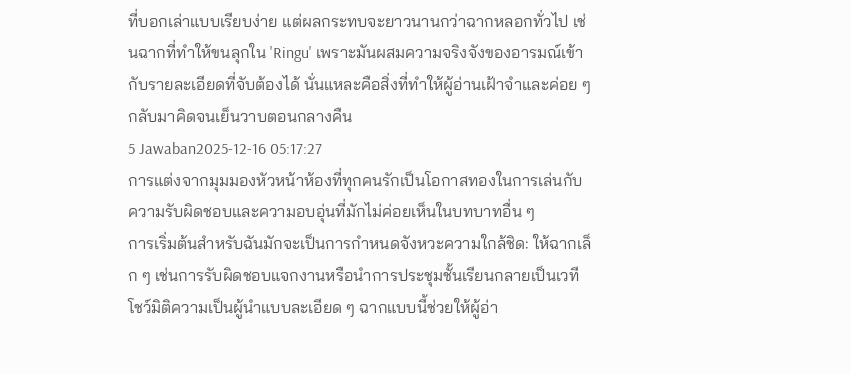ที่บอกเล่าแบบเรียบง่าย แต่ผลกระทบจะยาวนานกว่าฉากหลอกทั่วไป เช่นฉากที่ทำให้ขนลุกใน 'Ringu' เพราะมันผสมความจริงจังของอารมณ์เข้ากับรายละเอียดที่จับต้องได้ นั่นแหละคือสิ่งที่ทำให้ผู้อ่านเฝ้าจำและค่อย ๆ กลับมาคิดจนเย็นวาบตอนกลางคืน
5 Jawaban2025-12-16 05:17:27
การแต่งจากมุมมองหัวหน้าห้องที่ทุกคนรักเป็นโอกาสทองในการเล่นกับความรับผิดชอบและความอบอุ่นที่มักไม่ค่อยเห็นในบทบาทอื่น ๆ
การเริ่มต้นสำหรับฉันมักจะเป็นการกำหนดจังหวะความใกล้ชิด: ให้ฉากเล็ก ๆ เช่นการรับผิดชอบแจกงานหรือนำการประชุมชั้นเรียนกลายเป็นเวทีโชว์มิติความเป็นผู้นำแบบละเอียด ๆ ฉากแบบนี้ช่วยให้ผู้อ่า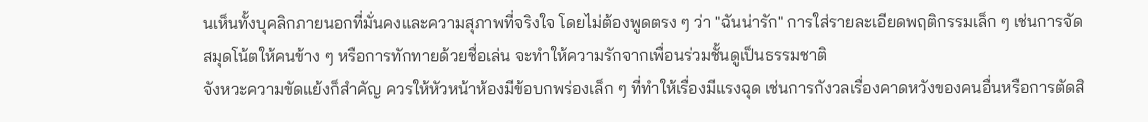นเห็นทั้งบุคลิกภายนอกที่มั่นคงและความสุภาพที่จริงใจ โดยไม่ต้องพูดตรง ๆ ว่า "ฉันน่ารัก" การใส่รายละเอียดพฤติกรรมเล็ก ๆ เช่นการจัดสมุดโน้ตให้คนข้าง ๆ หรือการทักทายด้วยชื่อเล่น จะทำให้ความรักจากเพื่อนร่วมชั้นดูเป็นธรรมชาติ
จังหวะความขัดแย้งก็สำคัญ ควรให้หัวหน้าห้องมีข้อบกพร่องเล็ก ๆ ที่ทำให้เรื่องมีแรงฉุด เช่นการกังวลเรื่องคาดหวังของคนอื่นหรือการตัดสิ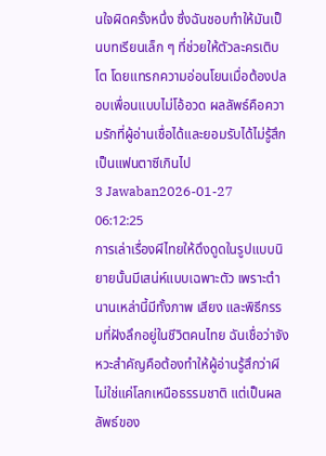นใจผิดครั้งหนึ่ง ซึ่งฉันชอบทำให้มันเป็นบทเรียนเล็ก ๆ ที่ช่วยให้ตัวละครเติบโต โดยแทรกความอ่อนโยนเมื่อต้องปลอบเพื่อนแบบไม่โอ้อวด ผลลัพธ์คือความรักที่ผู้อ่านเชื่อได้และยอมรับได้ไม่รู้สึกเป็นแฟนตาซีเกินไป
3 Jawaban2026-01-27 06:12:25
การเล่าเรื่องผีไทยให้ดึงดูดในรูปแบบนิยายนั้นมีเสน่ห์แบบเฉพาะตัว เพราะตำนานเหล่านี้มีทั้งภาพ เสียง และพิธีกรรมที่ฝังลึกอยู่ในชีวิตคนไทย ฉันเชื่อว่าจังหวะสำคัญคือต้องทำให้ผู้อ่านรู้สึกว่าผีไม่ใช่แค่โลกเหนือธรรมชาติ แต่เป็นผลลัพธ์ของ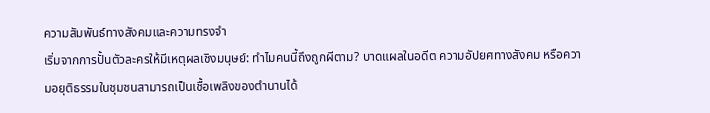ความสัมพันธ์ทางสังคมและความทรงจำ
เริ่มจากการปั้นตัวละครให้มีเหตุผลเชิงมนุษย์: ทำไมคนนี้ถึงถูกผีตาม? บาดแผลในอดีต ความอัปยศทางสังคม หรือความอยุติธรรมในชุมชนสามารถเป็นเชื้อเพลิงของตำนานได้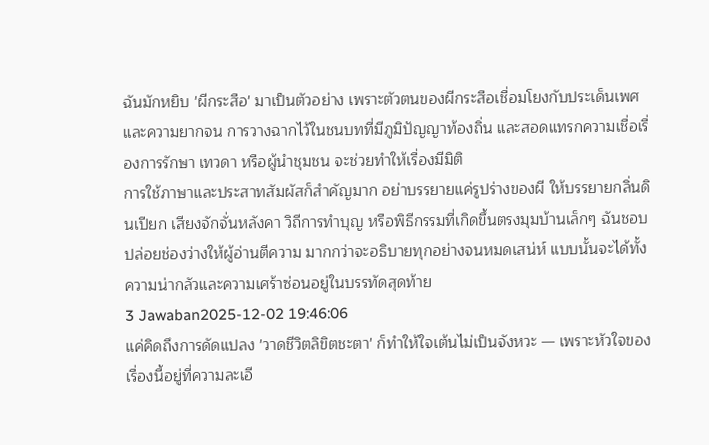ฉันมักหยิบ 'ผีกระสือ' มาเป็นตัวอย่าง เพราะตัวตนของผีกระสือเชื่อมโยงกับประเด็นเพศและความยากจน การวางฉากไว้ในชนบทที่มีภูมิปัญญาท้องถิ่น และสอดแทรกความเชื่อเรื่องการรักษา เทวดา หรือผู้นำชุมชน จะช่วยทำให้เรื่องมีมิติ
การใช้ภาษาและประสาทสัมผัสก็สำคัญมาก อย่าบรรยายแค่รูปร่างของผี ให้บรรยายกลิ่นดินเปียก เสียงจักจั่นหลังคา วิถีการทำบุญ หรือพิธีกรรมที่เกิดขึ้นตรงมุมบ้านเล็กๆ ฉันชอบปล่อยช่องว่างให้ผู้อ่านตีความ มากกว่าจะอธิบายทุกอย่างจนหมดเสน่ห์ แบบนั้นจะได้ทั้งความน่ากลัวและความเศร้าซ่อนอยู่ในบรรทัดสุดท้าย
3 Jawaban2025-12-02 19:46:06
แค่คิดถึงการดัดแปลง 'วาดชีวิตลิขิตชะตา' ก็ทำให้ใจเต้นไม่เป็นจังหวะ — เพราะหัวใจของเรื่องนี้อยู่ที่ความละเอี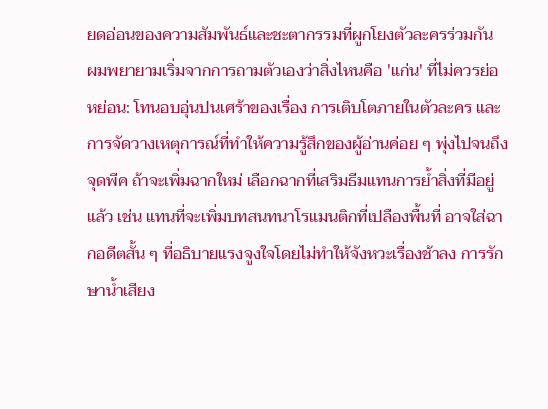ยดอ่อนของความสัมพันธ์และชะตากรรมที่ผูกโยงตัวละครร่วมกัน
ผมพยายามเริ่มจากการถามตัวเองว่าสิ่งไหนคือ 'แก่น' ที่ไม่ควรย่อหย่อน: โทนอบอุ่นปนเศร้าของเรื่อง การเติบโตภายในตัวละคร และการจัดวางเหตุการณ์ที่ทำให้ความรู้สึกของผู้อ่านค่อย ๆ พุ่งไปจนถึงจุดพีค ถ้าจะเพิ่มฉากใหม่ เลือกฉากที่เสริมธีมแทนการย้ำสิ่งที่มีอยู่แล้ว เช่น แทนที่จะเพิ่มบทสนทนาโรแมนติกที่เปลืองพื้นที่ อาจใส่ฉากอดีตสั้น ๆ ที่อธิบายแรงจูงใจโดยไม่ทำให้จังหวะเรื่องช้าลง การรักษาน้ำเสียง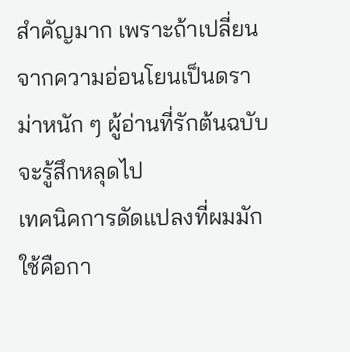สำคัญมาก เพราะถ้าเปลี่ยนจากความอ่อนโยนเป็นดราม่าหนัก ๆ ผู้อ่านที่รักต้นฉบับจะรู้สึกหลุดไป
เทคนิคการดัดแปลงที่ผมมักใช้คือกา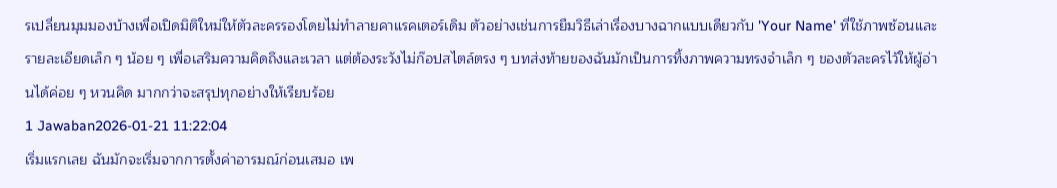รเปลี่ยนมุมมองบ้างเพื่อเปิดมิติใหม่ให้ตัวละครรองโดยไม่ทำลายคาแรคเตอร์เดิม ตัวอย่างเช่นการยืมวิธีเล่าเรื่องบางฉากแบบเดียวกับ 'Your Name' ที่ใช้ภาพซ้อนและรายละเอียดเล็ก ๆ น้อย ๆ เพื่อเสริมความคิดถึงและเวลา แต่ต้องระวังไม่ก๊อปสไตล์ตรง ๆ บทส่งท้ายของฉันมักเป็นการทิ้งภาพความทรงจำเล็ก ๆ ของตัวละครไว้ให้ผู้อ่านได้ค่อย ๆ หวนคิด มากกว่าจะสรุปทุกอย่างให้เรียบร้อย
1 Jawaban2026-01-21 11:22:04
เริ่มแรกเลย ฉันมักจะเริ่มจากการตั้งค่าอารมณ์ก่อนเสมอ เพ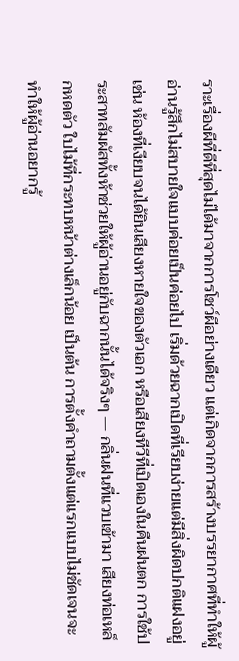ราะเรื่องผีที่ดีที่สุดไม่ได้มาจากการโชว์ผีอย่างเดียว แต่เกิดจากการสร้างบรรยากาศที่ทำให้ผู้อ่านรู้สึกไม่สบายใจแบบค่อยเป็นค่อยไป เริ่มด้วยฉากเปิดที่เรียบง่ายแต่มีสิ่งผิดปกติแฝงอยู่ เช่น ห้องที่เงียบจนได้ยินเสียงหายใจของตัวเอก หรือเสียงทีวีที่เปิดเองในคืนฝนตก การใช้ประสาทสัมผัสทั้งห้าช่วยให้ผู้อ่านอยู่กับฉากนั้นได้จริงๆ — กลิ่นฝนที่แวบเข้ามา เสียงท่อเหล็กหดตัว ใบไม้ที่กระทบหน้าต่างเล็กน้อย เป็นต้น การตั้งคำถามตั้งแต่แรกแบบไม่ชัดเจนจะทำให้ผู้อ่านอยากรู้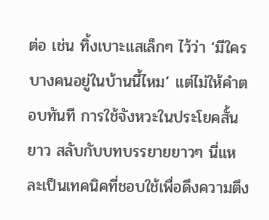ต่อ เช่น ทิ้งเบาะแสเล็กๆ ไว้ว่า ‘มีใครบางคนอยู่ในบ้านนี้ไหม’ แต่ไม่ให้คำตอบทันที การใช้จังหวะในประโยคสั้นยาว สลับกับบทบรรยายยาวๆ นี่แหละเป็นเทคนิคที่ชอบใช้เพื่อดึงความตึง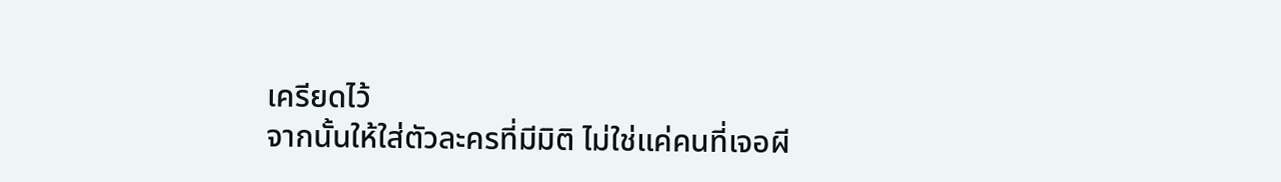เครียดไว้
จากนั้นให้ใส่ตัวละครที่มีมิติ ไม่ใช่แค่คนที่เจอผี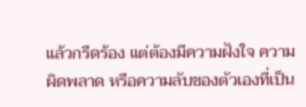แล้วกรีดร้อง แต่ต้องมีความฝังใจ ความผิดพลาด หรือความลับของตัวเองที่เป็น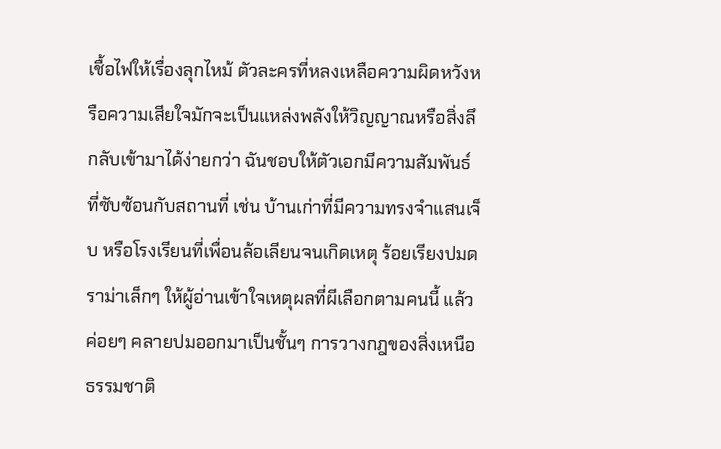เชื้อไฟให้เรื่องลุกไหม้ ตัวละครที่หลงเหลือความผิดหวังหรือความเสียใจมักจะเป็นแหล่งพลังให้วิญญาณหรือสิ่งลึกลับเข้ามาได้ง่ายกว่า ฉันชอบให้ตัวเอกมีความสัมพันธ์ที่ซับซ้อนกับสถานที่ เช่น บ้านเก่าที่มีความทรงจำแสนเจ็บ หรือโรงเรียนที่เพื่อนล้อเลียนจนเกิดเหตุ ร้อยเรียงปมดราม่าเล็กๆ ให้ผู้อ่านเข้าใจเหตุผลที่ผีเลือกตามคนนี้ แล้วค่อยๆ คลายปมออกมาเป็นชั้นๆ การวางกฎของสิ่งเหนือธรรมชาติ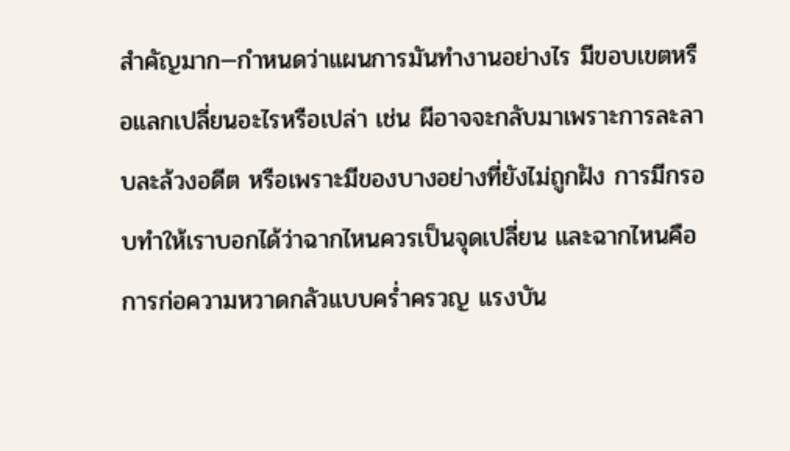สำคัญมาก—กำหนดว่าแผนการมันทำงานอย่างไร มีขอบเขตหรือแลกเปลี่ยนอะไรหรือเปล่า เช่น ผีอาจจะกลับมาเพราะการละลาบละล้วงอดีต หรือเพราะมีของบางอย่างที่ยังไม่ถูกฝัง การมีกรอบทำให้เราบอกได้ว่าฉากไหนควรเป็นจุดเปลี่ยน และฉากไหนคือการก่อความหวาดกลัวแบบคร่ำครวญ แรงบัน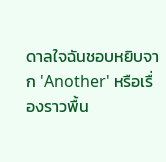ดาลใจฉันชอบหยิบจาก 'Another' หรือเรื่องราวพื้น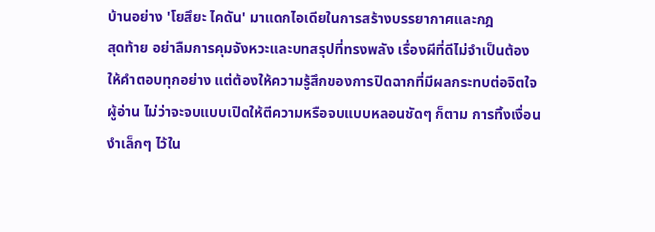บ้านอย่าง 'โยสึยะ ไคดัน' มาแดกไอเดียในการสร้างบรรยากาศและกฎ
สุดท้าย อย่าลืมการคุมจังหวะและบทสรุปที่ทรงพลัง เรื่องผีที่ดีไม่จำเป็นต้องให้คำตอบทุกอย่าง แต่ต้องให้ความรู้สึกของการปิดฉากที่มีผลกระทบต่อจิตใจผู้อ่าน ไม่ว่าจะจบแบบเปิดให้ตีความหรือจบแบบหลอนชัดๆ ก็ตาม การทิ้งเงื่อนงำเล็กๆ ไว้ใน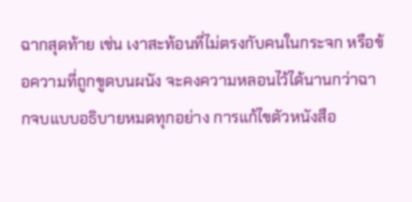ฉากสุดท้าย เช่น เงาสะท้อนที่ไม่ตรงกับคนในกระจก หรือข้อความที่ถูกขูดบนผนัง จะคงความหลอนไว้ได้นานกว่าฉากจบแบบอธิบายหมดทุกอย่าง การแก้ไขตัวหนังสือ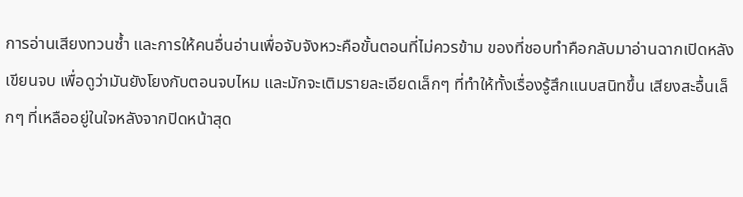การอ่านเสียงทวนซ้ำ และการให้คนอื่นอ่านเพื่อจับจังหวะคือขั้นตอนที่ไม่ควรข้าม ของที่ชอบทำคือกลับมาอ่านฉากเปิดหลังเขียนจบ เพื่อดูว่ามันยังโยงกับตอนจบไหม และมักจะเติมรายละเอียดเล็กๆ ที่ทำให้ทั้งเรื่องรู้สึกแนบสนิทขึ้น เสียงสะอื้นเล็กๆ ที่เหลืออยู่ในใจหลังจากปิดหน้าสุด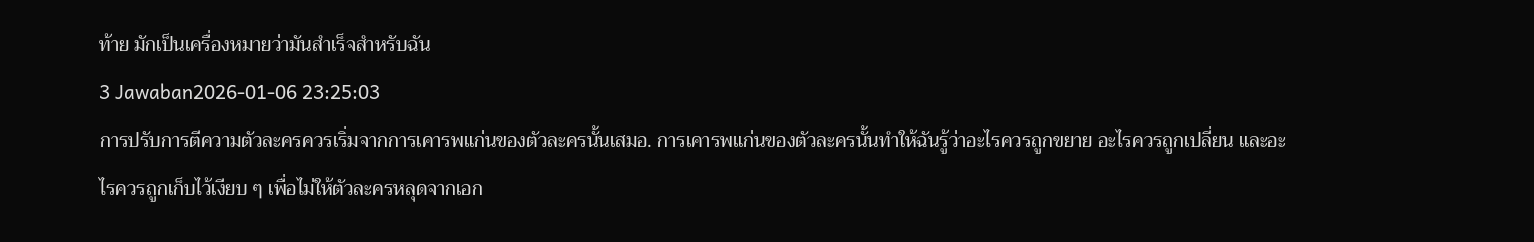ท้าย มักเป็นเครื่องหมายว่ามันสำเร็จสำหรับฉัน
3 Jawaban2026-01-06 23:25:03
การปรับการตีความตัวละครควรเริ่มจากการเคารพแก่นของตัวละครนั้นเสมอ. การเคารพแก่นของตัวละครนั้นทำให้ฉันรู้ว่าอะไรควรถูกขยาย อะไรควรถูกเปลี่ยน และอะไรควรถูกเก็บไว้เงียบ ๆ เพื่อไม่ให้ตัวละครหลุดจากเอก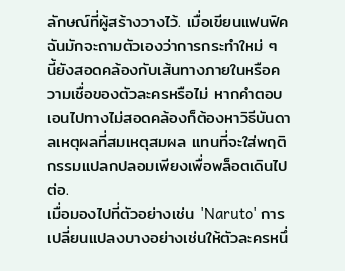ลักษณ์ที่ผู้สร้างวางไว้. เมื่อเขียนแฟนฟิค ฉันมักจะถามตัวเองว่าการกระทำใหม่ ๆ นี้ยังสอดคล้องกับเส้นทางภายในหรือความเชื่อของตัวละครหรือไม่ หากคำตอบเอนไปทางไม่สอดคล้องก็ต้องหาวิธีบันดาลเหตุผลที่สมเหตุสมผล แทนที่จะใส่พฤติกรรมแปลกปลอมเพียงเพื่อพล็อตเดินไปต่อ.
เมื่อมองไปที่ตัวอย่างเช่น 'Naruto' การเปลี่ยนแปลงบางอย่างเช่นให้ตัวละครหนึ่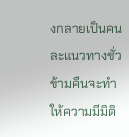งกลายเป็นคนละแนวทางชั่วข้ามคืนจะทำให้ความมีมิติ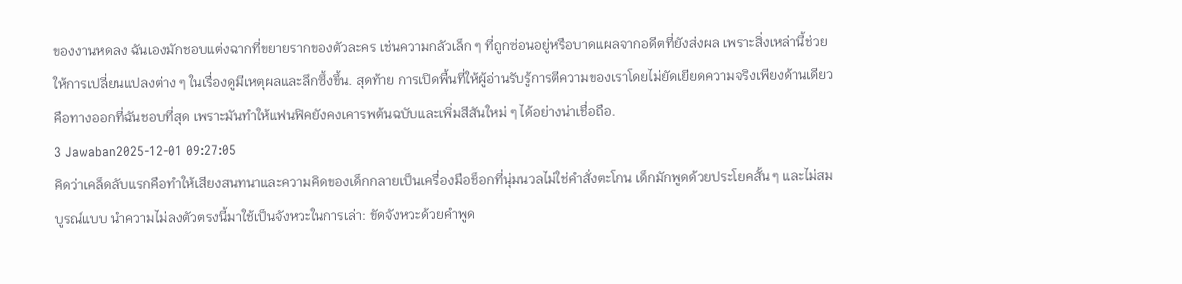ของงานหดลง ฉันเองมักชอบแต่งฉากที่ขยายรากของตัวละคร เช่นความกลัวเล็ก ๆ ที่ถูกซ่อนอยู่หรือบาดแผลจากอดีตที่ยังส่งผล เพราะสิ่งเหล่านี้ช่วยให้การเปลี่ยนแปลงต่าง ๆ ในเรื่องดูมีเหตุผลและลึกซึ้งขึ้น. สุดท้าย การเปิดพื้นที่ให้ผู้อ่านรับรู้การตีความของเราโดยไม่ยัดเยียดความจริงเพียงด้านเดียวคือทางออกที่ฉันชอบที่สุด เพราะมันทำให้แฟนฟิคยังคงเคารพต้นฉบับและเพิ่มสีสันใหม่ ๆ ได้อย่างน่าเชื่อถือ.
3 Jawaban2025-12-01 09:27:05
คิดว่าเคล็ดลับแรกคือทำให้เสียงสนทนาและความคิดของเด็กกลายเป็นเครื่องมือช็อกที่นุ่มนวลไม่ใช่คำสั่งตะโกน เด็กมักพูดด้วยประโยคสั้น ๆ และไม่สมบูรณ์แบบ นำความไม่ลงตัวตรงนี้มาใช้เป็นจังหวะในการเล่า: ขัดจังหวะด้วยคำพูด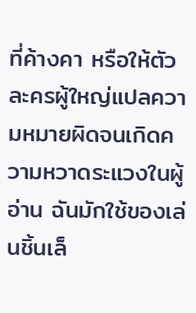ที่ค้างคา หรือให้ตัวละครผู้ใหญ่แปลความหมายผิดจนเกิดความหวาดระแวงในผู้อ่าน ฉันมักใช้ของเล่นชิ้นเล็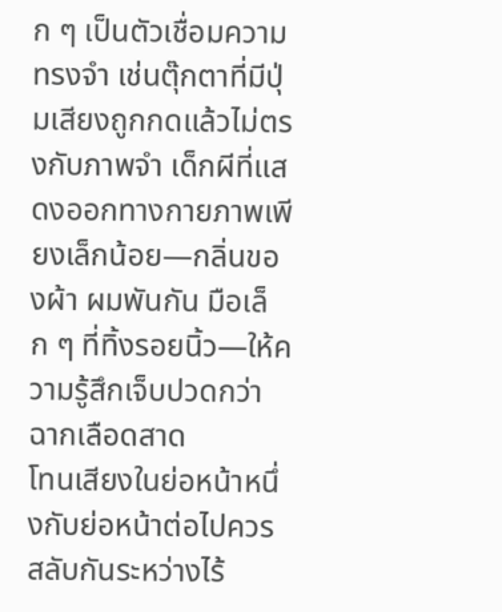ก ๆ เป็นตัวเชื่อมความทรงจำ เช่นตุ๊กตาที่มีปุ่มเสียงถูกกดแล้วไม่ตรงกับภาพจำ เด็กผีที่แสดงออกทางกายภาพเพียงเล็กน้อย—กลิ่นของผ้า ผมพันกัน มือเล็ก ๆ ที่ทิ้งรอยนิ้ว—ให้ความรู้สึกเจ็บปวดกว่าฉากเลือดสาด
โทนเสียงในย่อหน้าหนึ่งกับย่อหน้าต่อไปควรสลับกันระหว่างไร้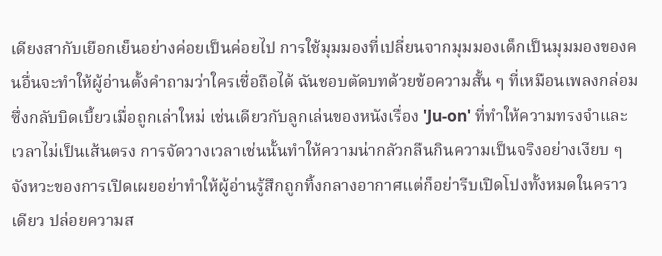เดียงสากับเยือกเย็นอย่างค่อยเป็นค่อยไป การใช้มุมมองที่เปลี่ยนจากมุมมองเด็กเป็นมุมมองของคนอื่นจะทำให้ผู้อ่านตั้งคำถามว่าใครเชื่อถือได้ ฉันชอบตัดบทด้วยข้อความสั้น ๆ ที่เหมือนเพลงกล่อม ซึ่งกลับบิดเบี้ยวเมื่อถูกเล่าใหม่ เช่นเดียวกับลูกเล่นของหนังเรื่อง 'Ju-on' ที่ทำให้ความทรงจำและเวลาไม่เป็นเส้นตรง การจัดวางเวลาเช่นนั้นทำให้ความน่ากลัวกลืนกินความเป็นจริงอย่างเงียบ ๆ
จังหวะของการเปิดเผยอย่าทำให้ผู้อ่านรู้สึกถูกทิ้งกลางอากาศแต่ก็อย่ารีบเปิดโปงทั้งหมดในคราวเดียว ปล่อยความส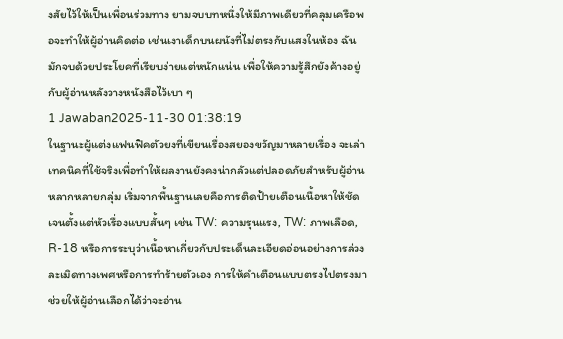งสัยไว้ให้เป็นเพื่อนร่วมทาง ยามจบบทหนึ่งให้มีภาพเดียวที่คลุมเครือพอจะทำให้ผู้อ่านคิดต่อ เช่นเงาเด็กบนผนังที่ไม่ตรงกับแสงในห้อง ฉันมักจบด้วยประโยคที่เรียบง่ายแต่หนักแน่น เพื่อให้ความรู้สึกยังค้างอยู่กับผู้อ่านหลังวางหนังสือไว้เบา ๆ
1 Jawaban2025-11-30 01:38:19
ในฐานะผู้แต่งแฟนฟิคตัวยงที่เขียนเรื่องสยองขวัญมาหลายเรื่อง จะเล่าเทคนิคที่ใช้จริงเพื่อทำให้ผลงานยังคงน่ากลัวแต่ปลอดภัยสำหรับผู้อ่านหลากหลายกลุ่ม เริ่มจากพื้นฐานเลยคือการติดป้ายเตือนเนื้อหาให้ชัดเจนตั้งแต่หัวเรื่องแบบสั้นๆ เช่น TW: ความรุนแรง, TW: ภาพเลือด, R-18 หรือการระบุว่าเนื้อหาเกี่ยวกับประเด็นละเอียดอ่อนอย่างการล่วงละเมิดทางเพศหรือการทำร้ายตัวเอง การให้คำเตือนแบบตรงไปตรงมาช่วยให้ผู้อ่านเลือกได้ว่าจะอ่าน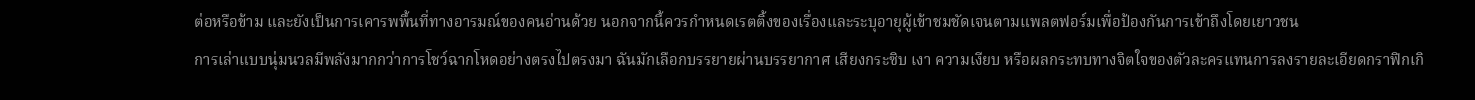ต่อหรือข้าม และยังเป็นการเคารพพื้นที่ทางอารมณ์ของคนอ่านด้วย นอกจากนี้ควรกำหนดเรตติ้งของเรื่องและระบุอายุผู้เข้าชมชัดเจนตามแพลตฟอร์มเพื่อป้องกันการเข้าถึงโดยเยาวชน
การเล่าแบบนุ่มนวลมีพลังมากกว่าการโชว์ฉากโหดอย่างตรงไปตรงมา ฉันมักเลือกบรรยายผ่านบรรยากาศ เสียงกระซิบ เงา ความเงียบ หรือผลกระทบทางจิตใจของตัวละครแทนการลงรายละเอียดกราฟิกเกิ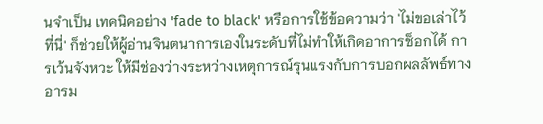นจำเป็น เทคนิคอย่าง 'fade to black' หรือการใช้ข้อความว่า 'ไม่ขอเล่าไว้ที่นี่' ก็ช่วยให้ผู้อ่านจินตนาการเองในระดับที่ไม่ทำให้เกิดอาการช็อกได้ การเว้นจังหวะ ให้มีช่องว่างระหว่างเหตุการณ์รุนแรงกับการบอกผลลัพธ์ทางอารม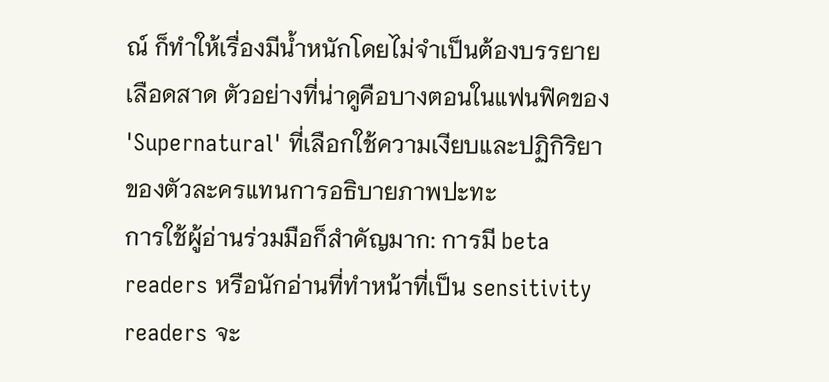ณ์ ก็ทำให้เรื่องมีน้ำหนักโดยไม่จำเป็นต้องบรรยายเลือดสาด ตัวอย่างที่น่าดูคือบางตอนในแฟนฟิคของ 'Supernatural' ที่เลือกใช้ความเงียบและปฏิกิริยาของตัวละครแทนการอธิบายภาพปะทะ
การใช้ผู้อ่านร่วมมือก็สำคัญมาก: การมี beta readers หรือนักอ่านที่ทำหน้าที่เป็น sensitivity readers จะ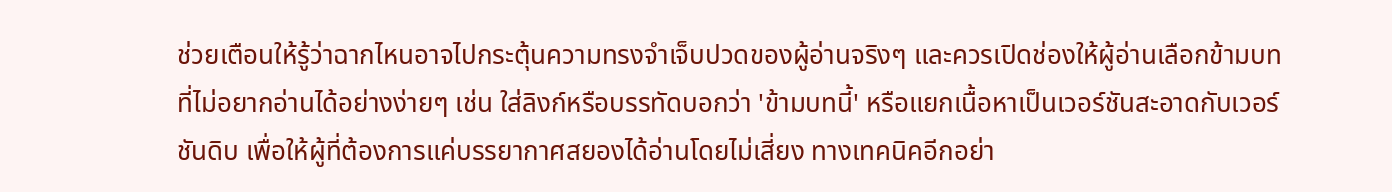ช่วยเตือนให้รู้ว่าฉากไหนอาจไปกระตุ้นความทรงจำเจ็บปวดของผู้อ่านจริงๆ และควรเปิดช่องให้ผู้อ่านเลือกข้ามบทที่ไม่อยากอ่านได้อย่างง่ายๆ เช่น ใส่ลิงก์หรือบรรทัดบอกว่า 'ข้ามบทนี้' หรือแยกเนื้อหาเป็นเวอร์ชันสะอาดกับเวอร์ชันดิบ เพื่อให้ผู้ที่ต้องการแค่บรรยากาศสยองได้อ่านโดยไม่เสี่ยง ทางเทคนิคอีกอย่า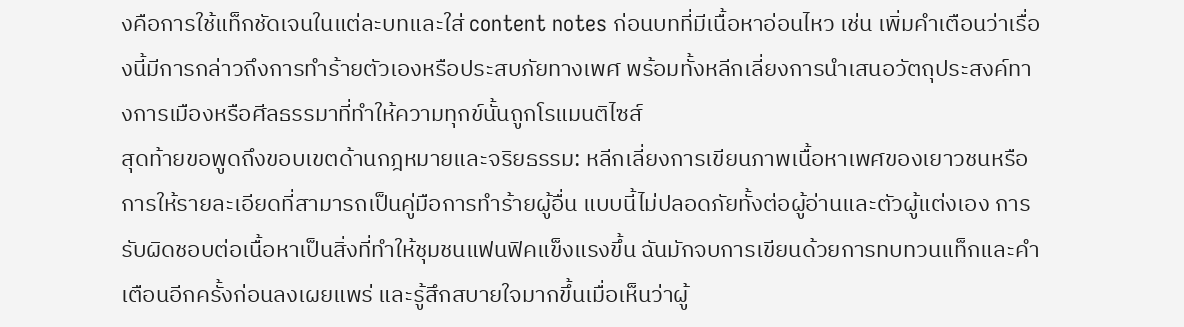งคือการใช้แท็กชัดเจนในแต่ละบทและใส่ content notes ก่อนบทที่มีเนื้อหาอ่อนไหว เช่น เพิ่มคำเตือนว่าเรื่องนี้มีการกล่าวถึงการทำร้ายตัวเองหรือประสบภัยทางเพศ พร้อมทั้งหลีกเลี่ยงการนำเสนอวัตถุประสงค์ทางการเมืองหรือศีลธรรมาที่ทำให้ความทุกข์นั้นถูกโรแมนติไซส์
สุดท้ายขอพูดถึงขอบเขตด้านกฎหมายและจริยธรรม: หลีกเลี่ยงการเขียนภาพเนื้อหาเพศของเยาวชนหรือการให้รายละเอียดที่สามารถเป็นคู่มือการทำร้ายผู้อื่น แบบนี้ไม่ปลอดภัยทั้งต่อผู้อ่านและตัวผู้แต่งเอง การรับผิดชอบต่อเนื้อหาเป็นสิ่งที่ทำให้ชุมชนแฟนฟิคแข็งแรงขึ้น ฉันมักจบการเขียนด้วยการทบทวนแท็กและคำเตือนอีกครั้งก่อนลงเผยแพร่ และรู้สึกสบายใจมากขึ้นเมื่อเห็นว่าผู้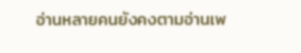อ่านหลายคนยังคงตามอ่านเพ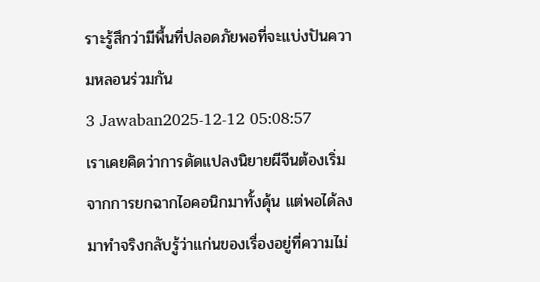ราะรู้สึกว่ามีพื้นที่ปลอดภัยพอที่จะแบ่งปันความหลอนร่วมกัน
3 Jawaban2025-12-12 05:08:57
เราเคยคิดว่าการดัดแปลงนิยายผีจีนต้องเริ่มจากการยกฉากไอคอนิกมาทั้งดุ้น แต่พอได้ลงมาทำจริงกลับรู้ว่าแก่นของเรื่องอยู่ที่ความไม่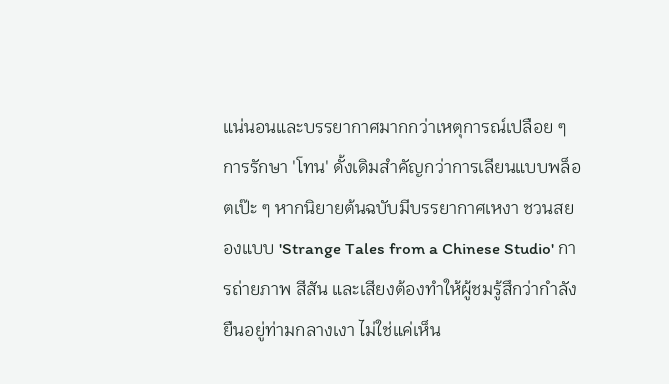แน่นอนและบรรยากาศมากกว่าเหตุการณ์เปลือย ๆ
การรักษา 'โทน' ดั้งเดิมสำคัญกว่าการเลียนแบบพล็อตเป๊ะ ๆ หากนิยายต้นฉบับมีบรรยากาศเหงา ชวนสยองแบบ 'Strange Tales from a Chinese Studio' การถ่ายภาพ สีสัน และเสียงต้องทำให้ผู้ชมรู้สึกว่ากำลังยืนอยู่ท่ามกลางเงา ไม่ใช่แค่เห็น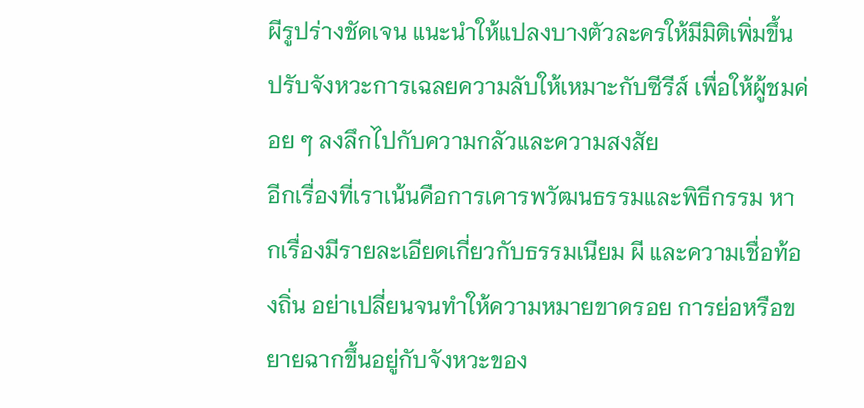ผีรูปร่างชัดเจน แนะนำให้แปลงบางตัวละครให้มีมิติเพิ่มขึ้น ปรับจังหวะการเฉลยความลับให้เหมาะกับซีรีส์ เพื่อให้ผู้ชมค่อย ๆ ลงลึกไปกับความกลัวและความสงสัย
อีกเรื่องที่เราเน้นคือการเคารพวัฒนธรรมและพิธีกรรม หากเรื่องมีรายละเอียดเกี่ยวกับธรรมเนียม ผี และความเชื่อท้องถิ่น อย่าเปลี่ยนจนทำให้ความหมายขาดรอย การย่อหรือขยายฉากขึ้นอยู่กับจังหวะของ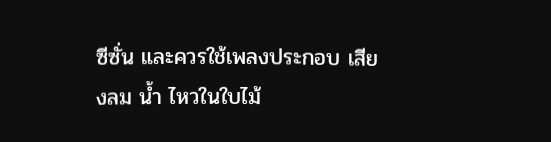ซีซั่น และควรใช้เพลงประกอบ เสียงลม น้ำ ไหวในใบไม้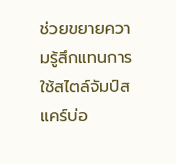ช่วยขยายความรู้สึกแทนการใช้สไตล์จัมป์สแคร์บ่อ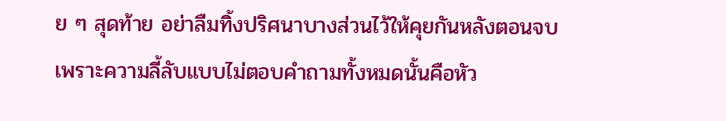ย ๆ สุดท้าย อย่าลืมทิ้งปริศนาบางส่วนไว้ให้คุยกันหลังตอนจบ เพราะความลี้ลับแบบไม่ตอบคำถามทั้งหมดนั้นคือหัว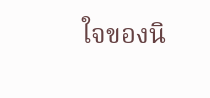ใจของนิ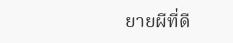ยายผีที่ดี